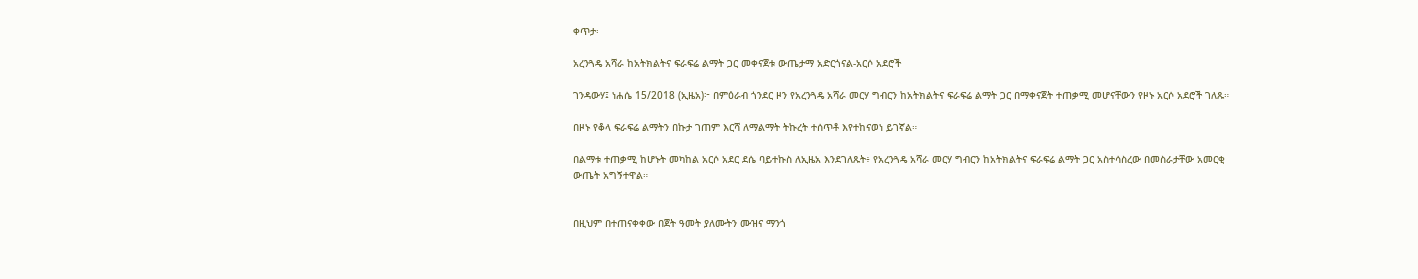ቀጥታ፡

አረንጓዴ አሻራ ከአትክልትና ፍራፍሬ ልማት ጋር መቀናጀቱ ውጤታማ አድርጎናል-አርሶ አደሮች

ገንዳውሃ፤ ነሐሴ 15/2018 (ኢዜአ)፦ በምዕራብ ጎንደር ዞን የአረንጓዴ አሻራ መርሃ ግብርን ከአትክልትና ፍራፍሬ ልማት ጋር በማቀናጀት ተጠቃሚ መሆናቸውን የዞኑ አርሶ አደሮች ገለጹ።

በዞኑ የቆላ ፍራፍሬ ልማትን በኩታ ገጠም እርሻ ለማልማት ትኩረት ተሰጥቶ እየተከናወነ ይገኛል።

በልማቱ ተጠቃሚ ከሆኑት መካከል አርሶ አደር ደሴ ባይተኩስ ለኢዜአ እንደገለጹት፥ የአረንጓዴ አሻራ መርሃ ግብርን ከአትክልትና ፍራፍሬ ልማት ጋር አስተሳስረው በመስራታቸው አመርቂ ውጤት አግኝተዋል።


በዚህም በተጠናቀቀው በጀት ዓመት ያለሙትን ሙዝና ማንጎ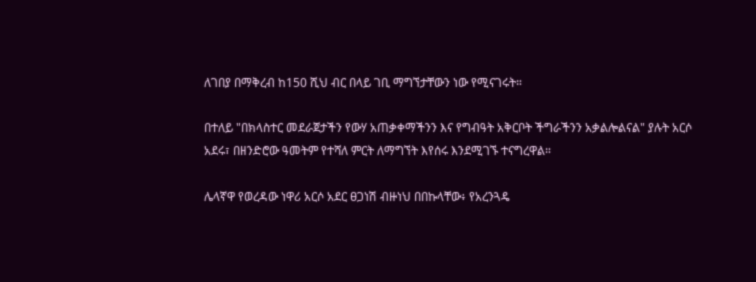ለገበያ በማቅረብ ከ150 ሺህ ብር በላይ ገቢ ማግኘታቸውን ነው የሚናገሩት።

በተለይ "በክላስተር መደራጀታችን የውሃ አጠቃቀማችንን እና የግብዓት አቅርቦት ችግራችንን አቃልሎልናል" ያሉት አርሶ አደሩ፣ በዘንድሮው ዓመትም የተሻለ ምርት ለማግኘት እየሰሩ እንደሚገኙ ተናግረዋል።

ሌላኛዋ የወረዳው ነዋሪ አርሶ አደር ፀጋነሽ ብዙነህ በበኩላቸው፥ የአረንጓዴ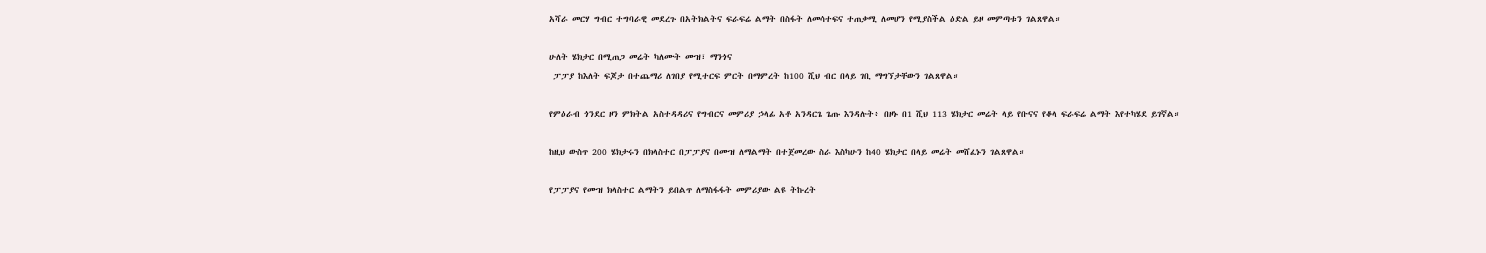አሻራ መርሃ ግብር ተግባራዊ መደረጉ በአትክልትና ፍራፍሬ ልማት በስፋት ለመሳተፍና ተጠቃሚ ለመሆን የሚያስችል ዕድል ይዞ መምጣቱን ገልጸዋል።

ሁለት ሄክታር በሚጠጋ መሬት ካለሙት ሙዝ፣ ማንጎና
 ፓፓያ ከእለት ፍጆታ በተጨማሪ ለገበያ የሚተርፍ ምርት በማምረት ከ100 ሺህ ብር በላይ ገቢ ማግኘታቸውን ገልጸዋል።

የምዕራብ ጎንደር ዞን ምክትል አስተዳዳሪና የግብርና መምሪያ ኃላፊ አቶ አንዳርጌ ጌጡ እንዳሉት፥ በዞኑ በ1 ሺህ 113 ሄክታር መሬት ላይ የቡናና የቆላ ፍራፍሬ ልማት እየተካሄደ ይገኛል።

ከዚህ ውስጥ 200 ሄክታሩን በክላስተር በፓፓያና በሙዝ ለማልማት በተጀመረው ስራ እስካሁን ከ40 ሄክታር በላይ መሬት መሸፈኑን ገልጸዋል።

የፓፓያና የሙዝ ክላስተር ልማትን ይበልጥ ለማስፋፋት መምሪያው ልዩ ትኩረት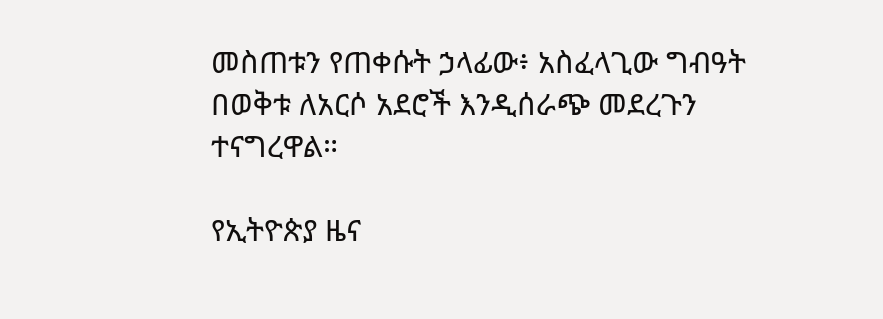መስጠቱን የጠቀሱት ኃላፊው፥ አስፈላጊው ግብዓት በወቅቱ ለአርሶ አደሮች እንዲሰራጭ መደረጉን ተናግረዋል።

የኢትዮጵያ ዜና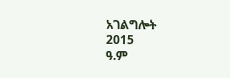አገልግሎት
2015
ዓ.ም